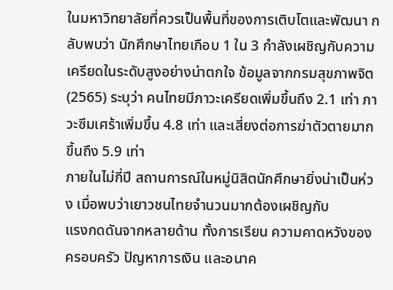ในมหาวิทยาลัยที่ควรเป็นพื้นที่ของการเติบโตและพัฒนา กลับพบว่า นักศึกษาไทยเกือบ 1 ใน 3 กำลังเผชิญกับความเครียดในระดับสูงอย่างน่าตกใจ ข้อมูลจากกรมสุขภาพจิต (2565) ระบุว่า คนไทยมีภาวะเครียดเพิ่มขึ้นถึง 2.1 เท่า ภาวะซึมเศร้าเพิ่มขึ้น 4.8 เท่า และเสี่ยงต่อการฆ่าตัวตายมากขึ้นถึง 5.9 เท่า
ภายในไม่กี่ปี สถานการณ์ในหมู่นิสิตนักศึกษายิ่งน่าเป็นห่วง เมื่อพบว่าเยาวชนไทยจำนวนมากต้องเผชิญกับ
แรงกดดันจากหลายด้าน ทั้งการเรียน ความคาดหวังของครอบครัว ปัญหาการเงิน และอนาค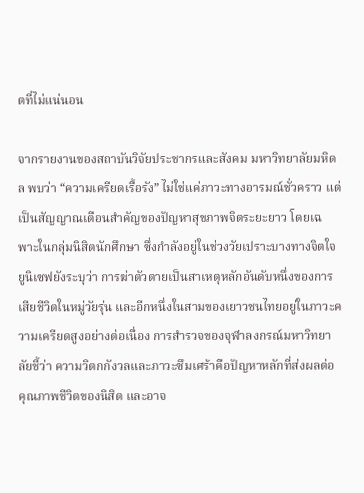ตที่ไม่แน่นอน

จากรายงานของสถาบันวิจัยประชากรและสังคม มหาวิทยาลัยมหิดล พบว่า “ความเครียดเรื้อรัง” ไม่ใช่แค่ภาวะทางอารมณ์ชั่วคราว แต่เป็นสัญญาณเตือนสำคัญของปัญหาสุขภาพจิตระยะยาว โดยเฉพาะในกลุ่มนิสิตนักศึกษา ซึ่งกำลังอยู่ในช่วงวัยเปราะบางทางจิตใจ ยูนิเซฟยังระบุว่า การฆ่าตัวตายเป็นสาเหตุหลักอันดับหนึ่งของการเสียชีวิตในหมู่วัยรุ่น และอีกหนึ่งในสามของเยาวชนไทยอยู่ในภาวะความเครียดสูงอย่างต่อเนื่อง การสำรวจของจุฬาลงกรณ์มหาวิทยาลัยชี้ว่า ความวิตกกังวลและภาวะซึมเศร้าคือปัญหาหลักที่ส่งผลต่อคุณภาพชีวิตของนิสิต และอาจ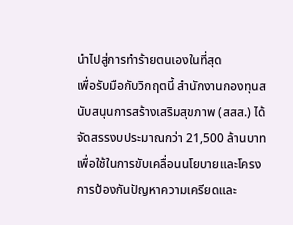นำไปสู่การทำร้ายตนเองในที่สุด
เพื่อรับมือกับวิกฤตนี้ สำนักงานกองทุนสนับสนุนการสร้างเสริมสุขภาพ (สสส.) ได้จัดสรรงบประมาณกว่า 21,500 ล้านบาท เพื่อใช้ในการขับเคลื่อนนโยบายและโครงการป้องกันปัญหาความเครียดและ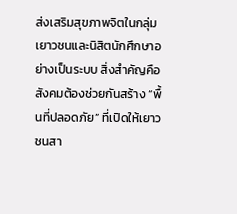ส่งเสริมสุขภาพจิตในกลุ่มเยาวชนและนิสิตนักศึกษาอย่างเป็นระบบ สิ่งสำคัญคือ สังคมต้องช่วยกันสร้าง “พื้นที่ปลอดภัย” ที่เปิดให้เยาวชนสา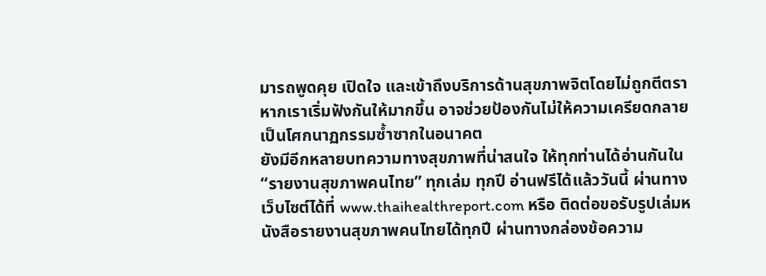มารถพูดคุย เปิดใจ และเข้าถึงบริการด้านสุขภาพจิตโดยไม่ถูกตีตรา หากเราเริ่มฟังกันให้มากขึ้น อาจช่วยป้องกันไม่ให้ความเครียดกลายเป็นโศกนาฏกรรมซ้ำซากในอนาคต
ยังมีอีกหลายบทความทางสุขภาพที่น่าสนใจ ให้ทุกท่านได้อ่านกันใน “รายงานสุขภาพคนไทย” ทุกเล่ม ทุกปี อ่านฟรีได้แล้ววันนี้ ผ่านทางเว็บไซต์ได้ที่ www.thaihealthreport.com หรือ ติดต่อขอรับรูปเล่มหนังสือรายงานสุขภาพคนไทยได้ทุกปี ผ่านทางกล่องข้อความ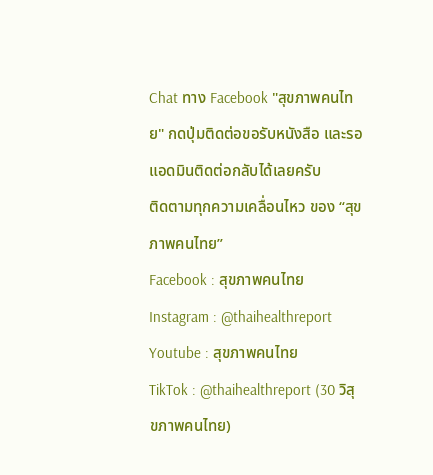Chat ทาง Facebook "สุขภาพคนไทย" กดปุ่มติดต่อขอรับหนังสือ และรอแอดมินติดต่อกลับได้เลยครับ
ติดตามทุกความเคลื่อนไหว ของ “สุขภาพคนไทย”
Facebook : สุขภาพคนไทย
Instagram : @thaihealthreport
Youtube : สุขภาพคนไทย
TikTok : @thaihealthreport (30 วิสุขภาพคนไทย)